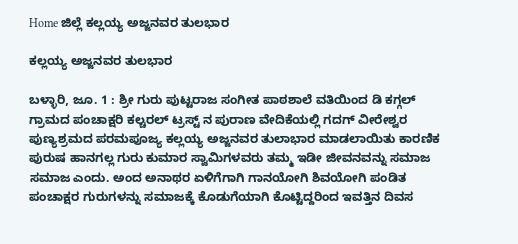Home ಜಿಲ್ಲೆ ಕಲ್ಲಯ್ಯ ಅಜ್ಜನವರ ತುಲಭಾರ

ಕಲ್ಲಯ್ಯ ಅಜ್ಜನವರ ತುಲಭಾರ

ಬಳ್ಳಾರಿ, ಜೂ. 1 : ಶ್ರೀ ಗುರು ಪುಟ್ಟರಾಜ ಸಂಗೀತ ಪಾಠಶಾಲೆ ವತಿಯಿಂದ ಡಿ ಕಗ್ಗಲ್ ಗ್ರಾಮದ ಪಂಚಾಕ್ಷರಿ ಕಲ್ಚರಲ್ ಟ್ರಸ್ಟ್ ನ ಪುರಾಣ ವೇದಿಕೆಯಲ್ಲಿ ಗದಗ್ ವೀರೇಶ್ವರ ಪುಣ್ಯಶ್ರಮದ ಪರಮಪೂಜ್ಯ ಕಲ್ಲಯ್ಯ ಅಜ್ಜನವರ ತುಲಾಭಾರ ಮಾಡಲಾಯಿತು ಕಾರಣಿಕ ಪುರುಷ ಹಾನಗಲ್ಲ ಗುರು ಕುಮಾರ ಸ್ವಾಮಿಗಳವರು ತಮ್ಮ ಇಡೀ ಜೀವನವನ್ನು ಸಮಾಜ ಸಮಾಜ ಎಂದು. ಅಂದ ಅನಾಥರ ಏಳಿಗೆಗಾಗಿ ಗಾನಯೋಗಿ ಶಿವಯೋಗಿ ಪಂಡಿತ ಪಂಚಾಕ್ಷರ ಗುರುಗಳನ್ನು ಸಮಾಜಕ್ಕೆ ಕೊಡುಗೆಯಾಗಿ ಕೊಟ್ಟಿದ್ದರಿಂದ ಇವತ್ತಿನ ದಿವಸ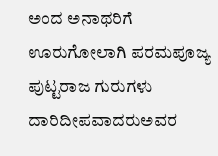ಅಂದ ಅನಾಥರಿಗೆ ಊರುಗೋಲಾಗಿ ಪರಮಪೂಜ್ಯ ಪುಟ್ಟರಾಜ ಗುರುಗಳು ದಾರಿದೀಪವಾದರುಅವರ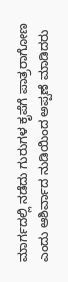ಮಾರ್ಗದಲ್ಲಿ ನಡೆದು ಗುರುಗಳ ಕೃಪೆಗೆ ಪಾತ್ರರಾಗೋಣ ಎಂದು ಆಶಿರ್ವಾದ ನುಡಿಯಿಂದ ಅಪ್ಪಣೆ ಮಾಡಿದರು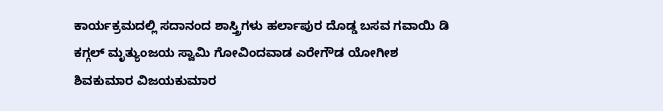ಕಾರ್ಯಕ್ರಮದಲ್ಲಿ ಸದಾನಂದ ಶಾಸ್ತ್ರಿಗಳು ಹರ್ಲಾಪುರ ದೊಡ್ಡ ಬಸವ ಗವಾಯಿ ಡಿ ಕಗ್ಗಲ್ ಮೃತ್ಯುಂಜಯ ಸ್ವಾಮಿ ಗೋವಿಂದವಾಡ ಎರೇಗೌಡ ಯೋಗೀಶ ಶಿವಕುಮಾರ ವಿಜಯಕುಮಾರ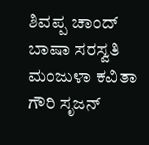ಶಿವಪ್ಪ ಚಾಂದ್ ಬಾಷಾ ಸರಸ್ವತಿ ಮಂಜುಳಾ ಕವಿತಾ ಗೌರಿ ಸೃಜನ್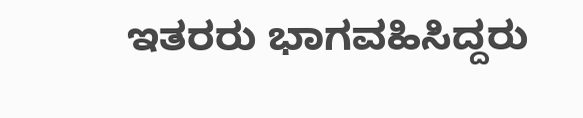ಇತರರು ಭಾಗವಹಿಸಿದ್ದರು